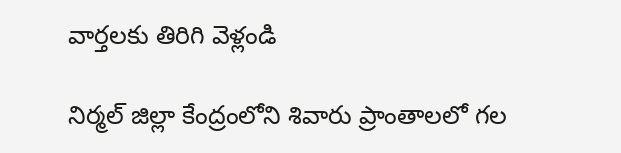వార్తలకు తిరిగి వెళ్లండి

నిర్మల్ జిల్లా కేంద్రంలోని శివారు ప్రాంతాలలో గల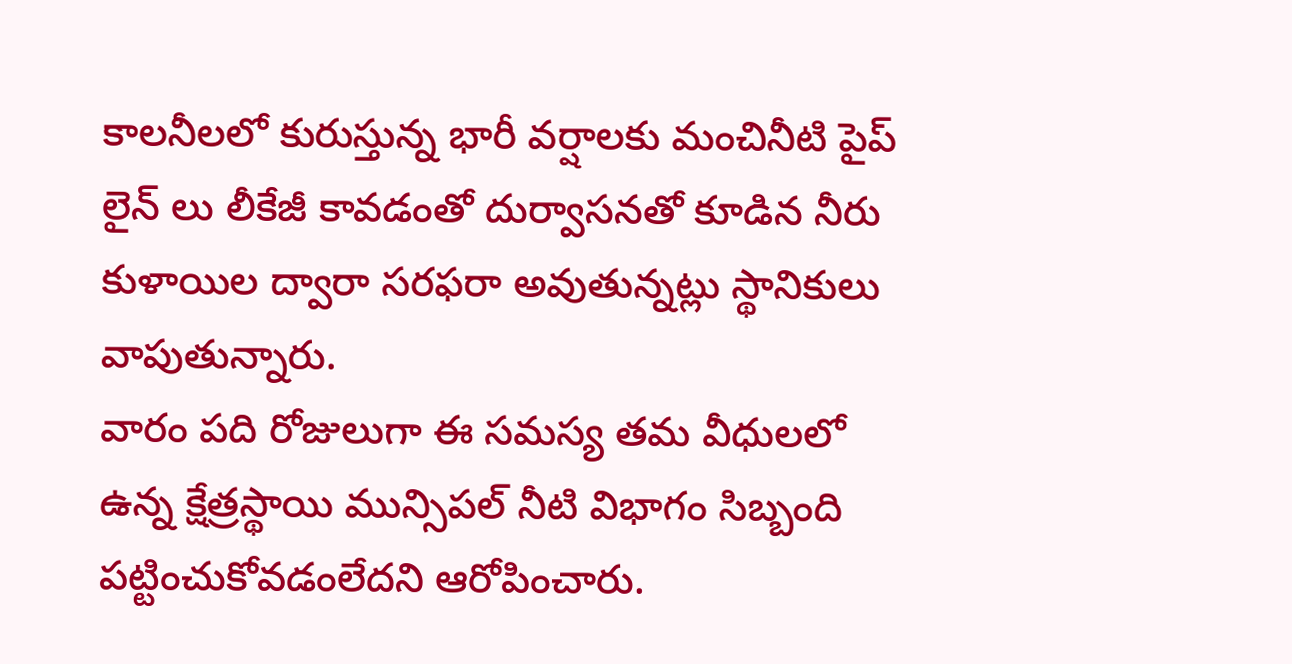కాలనీలలో కురుస్తున్న భారీ వర్షాలకు మంచినీటి పైప్ లైన్ లు లీకేజీ కావడంతో దుర్వాసనతో కూడిన నీరు కుళాయిల ద్వారా సరఫరా అవుతున్నట్లు స్థానికులు వాపుతున్నారు.
వారం పది రోజులుగా ఈ సమస్య తమ వీధులలో ఉన్న క్షేత్రస్థాయి మున్సిపల్ నీటి విభాగం సిబ్బంది పట్టించుకోవడంలేదని ఆరోపించారు.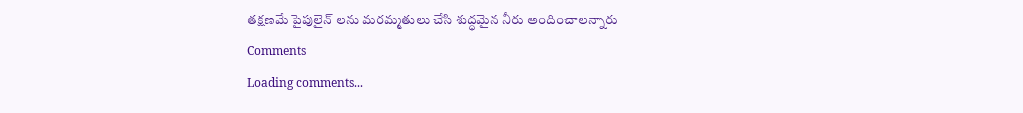తక్షణమే పైపులైన్ లను మరమ్మతులు చేసి శుద్ధమైన నీరు అందించాలన్నారు
Comments
Loading comments...